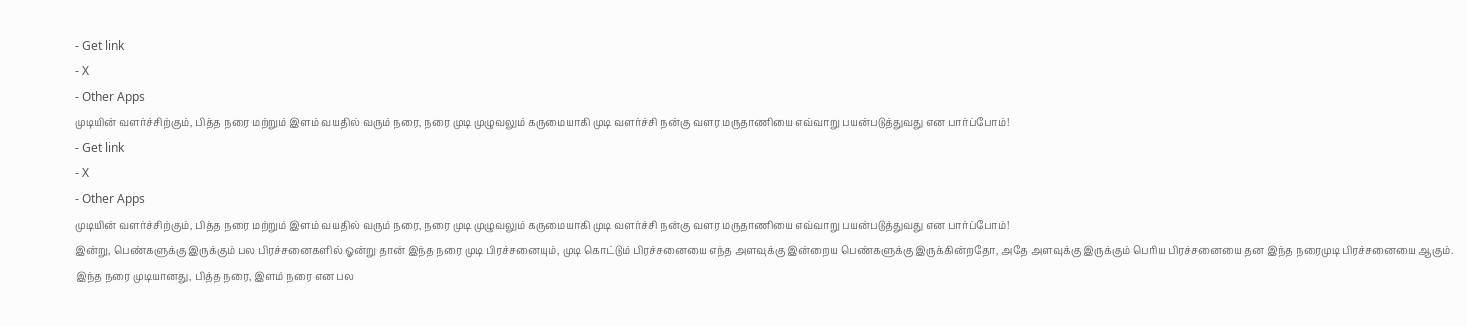- Get link
- X
- Other Apps
முடியின் வளர்ச்சிற்கும், பித்த நரை மற்றும் இளம் வயதில் வரும் நரை, நரை முடி முழுவலும் கருமையாகி முடி வளர்ச்சி நன்கு வளர மருதாணியை எவ்வாறு பயன்படுத்துவது என பார்ப்போம்!
- Get link
- X
- Other Apps
முடியின் வளர்ச்சிற்கும், பித்த நரை மற்றும் இளம் வயதில் வரும் நரை, நரை முடி முழுவலும் கருமையாகி முடி வளர்ச்சி நன்கு வளர மருதாணியை எவ்வாறு பயன்படுத்துவது என பார்ப்போம்!
இன்று, பெண்களுக்கு இருக்கும் பல பிரச்சனைகளில் ஓன்று தான் இந்த நரை முடி பிரச்சனையும், முடி கொட்டும் பிரச்சனையை எந்த அளவுக்கு இன்றைய பெண்களுக்கு இருக்கின்றதோ, அதே அளவுக்கு இருக்கும் பெரிய பிரச்சனையை தன இந்த நரைமுடி பிரச்சனையை ஆகும்.
இந்த நரை முடியானது, பித்த நரை, இளம் நரை என பல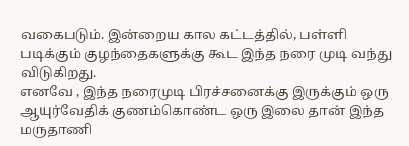வகைபடும். இன்றைய கால கட்டத்தில், பள்ளி படிக்கும் குழந்தைகளுக்கு கூட இந்த நரை முடி வந்து விடுகிறது.
எனவே , இந்த நரைமுடி பிரச்சனைக்கு இருக்கும் ஒரு ஆயுர்வேதிக் குணம்கொண்ட ஒரு இலை தான் இந்த மருதாணி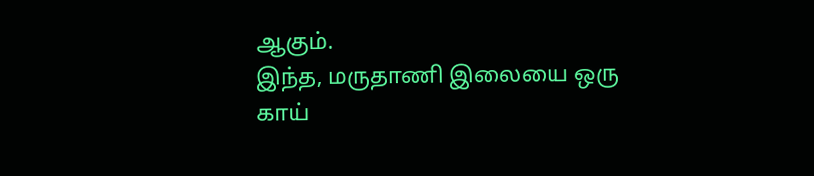ஆகும்.
இந்த, மருதாணி இலையை ஒரு காய்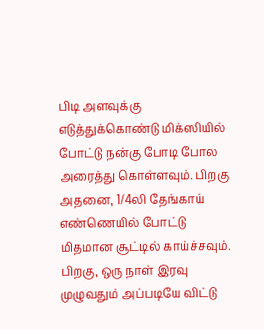பிடி அளவுக்கு எடுத்துக்கொண்டு மிக்ஸியில் போட்டு நன்கு போடி போல அரைத்து கொள்ளவும். பிறகு அதனை, 1/4லி தேங்காய் எண்ணெயில் போட்டு மிதமான சூட்டில் காய்ச்சவும்.
பிறகு, ஒரு நாள் இரவு முழுவதும் அப்படியே விட்டு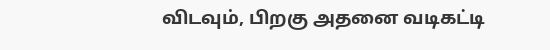விடவும், பிறகு அதனை வடிகட்டி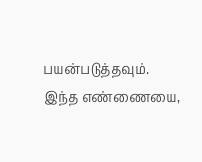பயன்படுத்தவும். இந்த எண்ணையை,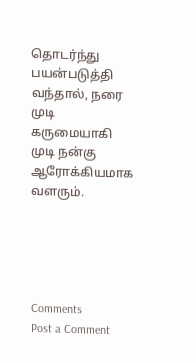தொடர்ந்து பயன்படுத்தி வந்தால், நரை முடி கருமையாகி முடி நன்கு ஆரோக்கியமாக வளரும்.





Comments
Post a Comment